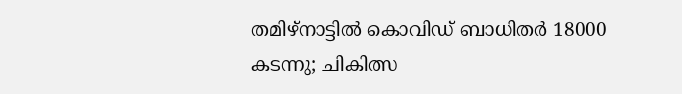തമിഴ്നാട്ടിൽ കൊവിഡ് ബാധിതർ 18000 കടന്നു; ചികിത്സ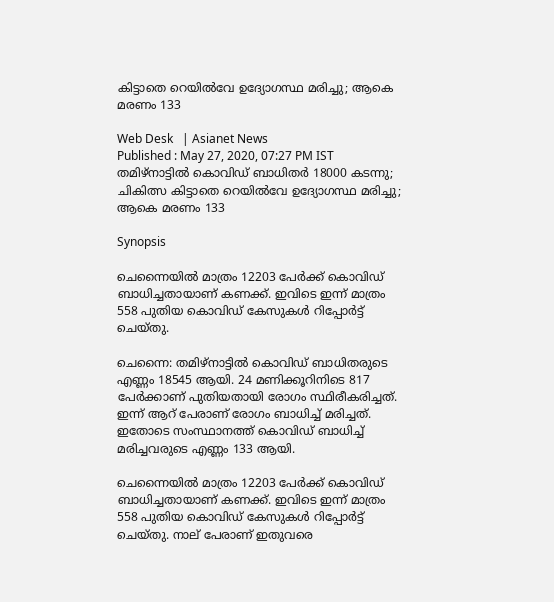കിട്ടാതെ റെയിൽവേ ഉദ്യോഗസ്ഥ മരിച്ചു; ആകെ മരണം 133

Web Desk   | Asianet News
Published : May 27, 2020, 07:27 PM IST
തമിഴ്നാട്ടിൽ കൊവിഡ് ബാധിതർ 18000 കടന്നു; ചികിത്സ കിട്ടാതെ റെയിൽവേ ഉദ്യോഗസ്ഥ മരിച്ചു; ആകെ മരണം 133

Synopsis

ചെന്നൈയിൽ മാത്രം 12203 പേർക്ക് കൊവിഡ് ബാധിച്ചതായാണ് കണക്ക്. ഇവിടെ ഇന്ന് മാത്രം 558 പുതിയ കൊവിഡ് കേസുകൾ റിപ്പോർട്ട് ചെയ്തു.

ചെന്നൈ: തമിഴ്നാട്ടിൽ കൊവിഡ് ബാധിതരുടെ എണ്ണം 18545 ആയി. 24 മണിക്കൂറിനിടെ 817 പേർക്കാണ് പുതിയതായി രോഗം സ്ഥിരീകരിച്ചത്. ഇന്ന് ആറ് പേരാണ് രോഗം ബാധിച്ച് മരിച്ചത്. ഇതോടെ സംസ്ഥാനത്ത് കൊവിഡ് ബാധിച്ച് മരിച്ചവരുടെ എണ്ണം 133 ആയി.

ചെന്നൈയിൽ മാത്രം 12203 പേർക്ക് കൊവിഡ് ബാധിച്ചതായാണ് കണക്ക്. ഇവിടെ ഇന്ന് മാത്രം 558 പുതിയ കൊവിഡ് കേസുകൾ റിപ്പോർട്ട് ചെയ്തു. നാല് പേരാണ് ഇതുവരെ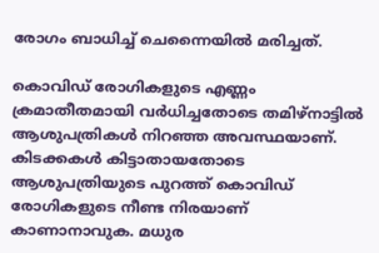രോഗം ബാധിച്ച് ചെന്നൈയിൽ മരിച്ചത്.

കൊവിഡ് രോഗികളുടെ എണ്ണം ക്രമാതീതമായി വർധിച്ചതോടെ തമിഴ്നാട്ടില്‍ ആശുപത്രികള്‍ നിറഞ്ഞ അവസ്ഥയാണ്. കിടക്കകള്‍ കിട്ടാതായതോടെ ആശുപത്രിയുടെ പുറത്ത് കൊവിഡ് രോഗികളുടെ നീണ്ട നിരയാണ് കാണാനാവുക. മധുര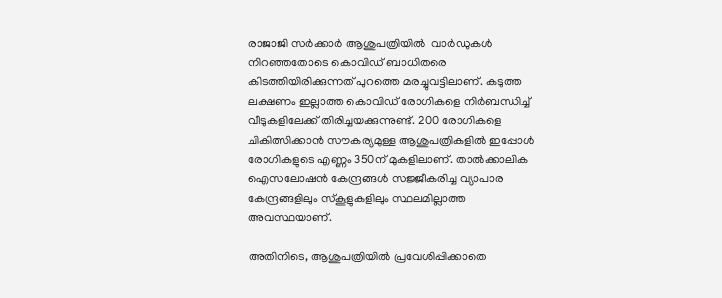രാജാജി സര്‍ക്കാര്‍ ആശുപത്രിയിൽ  വാര്‍ഡുകള്‍ നിറഞ്ഞതോടെ കൊവിഡ് ബാധിതരെ കിടത്തിയിരിക്കുന്നത് പുറത്തെ മരച്ചുവട്ടിലാണ്. കടുത്ത ലക്ഷണം ഇല്ലാത്ത കൊവിഡ് രോഗികളെ നിര്‍ബന്ധിച്ച് വീടുകളിലേക്ക് തിരിച്ചയക്കുന്നുണ്ട്. 200 രോഗികളെ ചികിത്സിക്കാന്‍ സൗകര്യമുള്ള ആശുപത്രികളിൽ ഇപ്പോള്‍ രോഗികളുടെ എണ്ണം 350ന് മുകളിലാണ്. താല്‍ക്കാലിക ഐസലോഷന്‍ കേന്ദ്രങ്ങള്‍ സജ്ജീകരിച്ച വ്യാപാര കേന്ദ്രങ്ങളിലും സ്കൂളുകളിലും സ്ഥലമില്ലാത്ത അവസ്ഥയാണ്.

അതിനിടെ, ആശുപത്രിയില്‍ പ്രവേശിപ്പിക്കാതെ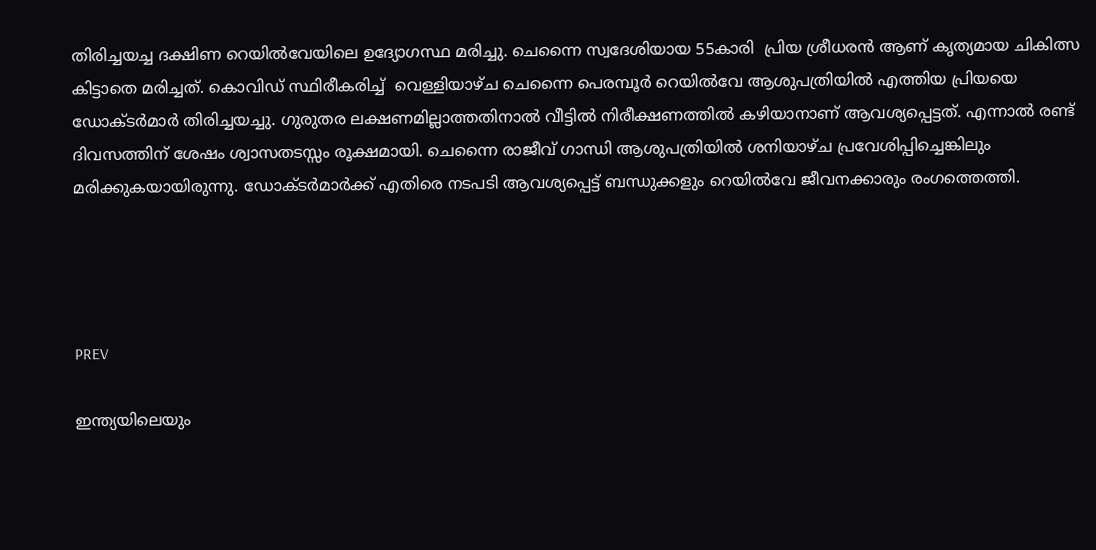തിരിച്ചയച്ച ദക്ഷിണ റെയില്‍വേയിലെ ഉദ്യോഗസ്ഥ മരിച്ചു. ചെന്നൈ സ്വദേശിയായ 55കാരി  പ്രിയ ശ്രീധരന്‍ ആണ് കൃത്യമായ ചികിത്സ കിട്ടാതെ മരിച്ചത്. കൊവിഡ് സ്ഥിരീകരിച്ച്  വെള്ളിയാഴ്ച ചെന്നൈ പെരമ്പൂര്‍ റെയില്‍വേ ആശുപത്രിയില്‍ എത്തിയ പ്രിയയെ ഡോക്ടര്‍മാര്‍ തിരിച്ചയച്ചു. ഗുരുതര ലക്ഷണമില്ലാത്തതിനാല്‍ വീട്ടില്‍ നിരീക്ഷണത്തില്‍ കഴിയാനാണ് ആവശ്യപ്പെട്ടത്. എന്നാല്‍ രണ്ട് ദിവസത്തിന് ശേഷം ശ്വാസതടസ്സം രൂക്ഷമായി. ചെന്നൈ രാജീവ് ഗാന്ധി ആശുപത്രിയില്‍ ശനിയാഴ്ച പ്രവേശിപ്പിച്ചെങ്കിലും മരിക്കുകയായിരുന്നു. ഡോക്ടര്‍മാര്‍ക്ക് എതിരെ നടപടി ആവശ്യപ്പെട്ട് ബന്ധുക്കളും റെയില്‍വേ ജീവനക്കാരും രംഗത്തെത്തി.




PREV

ഇന്ത്യയിലെയും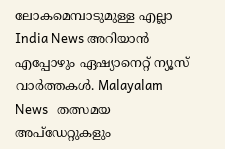ലോകമെമ്പാടുമുള്ള എല്ലാ India News അറിയാൻ എപ്പോഴും ഏഷ്യാനെറ്റ് ന്യൂസ് വാർത്തകൾ. Malayalam News   തത്സമയ അപ്‌ഡേറ്റുകളും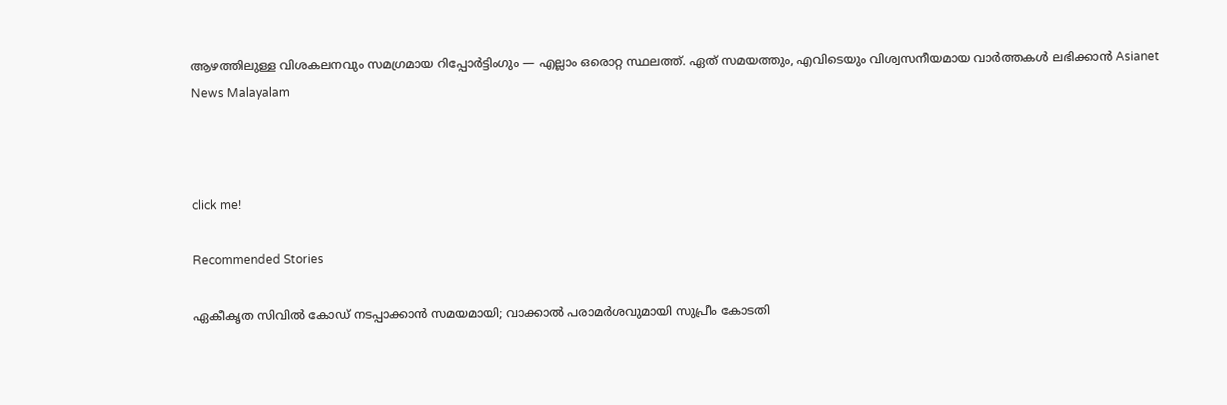ആഴത്തിലുള്ള വിശകലനവും സമഗ്രമായ റിപ്പോർട്ടിംഗും — എല്ലാം ഒരൊറ്റ സ്ഥലത്ത്. ഏത് സമയത്തും, എവിടെയും വിശ്വസനീയമായ വാർത്തകൾ ലഭിക്കാൻ Asianet News Malayalam



click me!

Recommended Stories

ഏകീകൃത സിവിൽ കോഡ് നടപ്പാക്കാൻ സമയമായി; വാക്കാൽ പരാമർശവുമായി സുപ്രീം കോടതി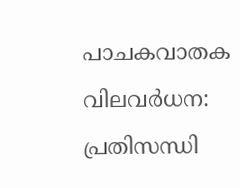പാചകവാതക വിലവർധന: പ്രതിസന്ധി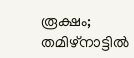രൂക്ഷം; തമിഴ്നാട്ടിൽ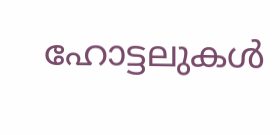ഹോട്ടലുകൾ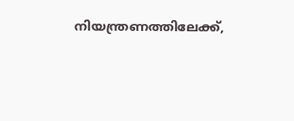നിയന്ത്രണത്തിലേക്ക്,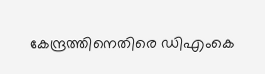കേന്ദ്രത്തിനെതിരെ ഡിഎംകെ